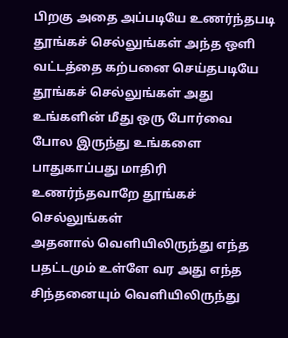பிறகு அதை அப்படியே உணர்ந்தபடி தூங்கச் செல்லுங்கள் அந்த ஒளி வட்டத்தை கற்பனை செய்தபடியே தூங்கச் செல்லுங்கள் அது உங்களின் மீது ஒரு போர்வை போல இருந்து உங்களை பாதுகாப்பது மாதிரி உணர்ந்தவாறே தூங்கச் செல்லுங்கள்
அதனால் வெளியிலிருந்து எந்த பதட்டமும் உள்ளே வர அது எந்த சிந்தனையும் வெளியிலிருந்து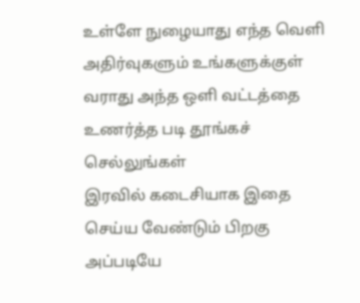உள்ளே நுழையாது எந்த வெளி அதிர்வுகளும் உங்களுக்குள் வராது அந்த ஒளி வட்டத்தை உணர்த்த படி தூங்கச் செல்லுங்கள்
இரவில் கடைசியாக இதை செய்ய வேண்டும் பிறகு அப்படியே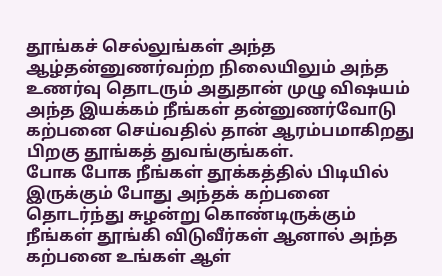தூங்கச் செல்லுங்கள் அந்த ஆழ்தன்னுணர்வற்ற நிலையிலும் அந்த உணர்வு தொடரும் அதுதான் முழு விஷயம் அந்த இயக்கம் நீங்கள் தன்னுணர்வோடு கற்பனை செய்வதில் தான் ஆரம்பமாகிறது பிறகு தூங்கத் துவங்குங்கள்.
போக போக நீங்கள் தூக்கத்தில் பிடியில் இருக்கும் போது அந்தக் கற்பனை தொடர்ந்து சுழன்று கொண்டிருக்கும் நீங்கள் தூங்கி விடுவீர்கள் ஆனால் அந்த கற்பனை உங்கள் ஆள்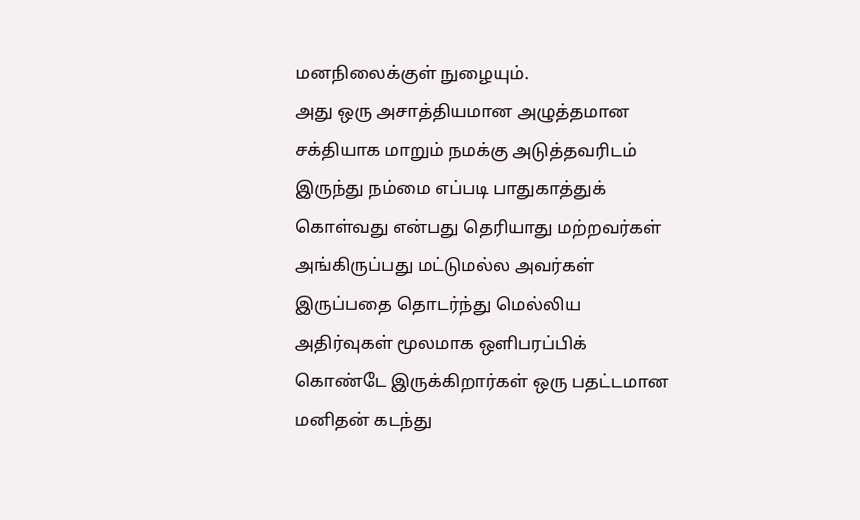மனநிலைக்குள் நுழையும்.
அது ஒரு அசாத்தியமான அழுத்தமான சக்தியாக மாறும் நமக்கு அடுத்தவரிடம் இருந்து நம்மை எப்படி பாதுகாத்துக் கொள்வது என்பது தெரியாது மற்றவர்கள் அங்கிருப்பது மட்டுமல்ல அவர்கள் இருப்பதை தொடர்ந்து மெல்லிய அதிர்வுகள் மூலமாக ஒளிபரப்பிக் கொண்டே இருக்கிறார்கள் ஒரு பதட்டமான மனிதன் கடந்து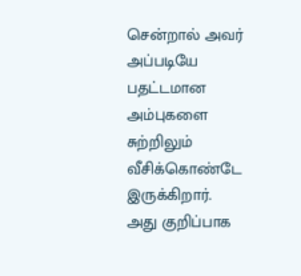சென்றால் அவர் அப்படியே பதட்டமான அம்புகளை சுற்றிலும் வீசிக்கொண்டே இருக்கிறார்.
அது குறிப்பாக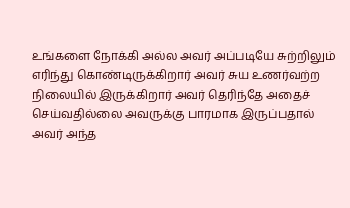உங்களை நோக்கி அல்ல அவர் அப்படியே சுற்றிலும் எரிந்து கொண்டிருக்கிறார் அவர் சுய உணர்வற்ற நிலையில் இருக்கிறார் அவர் தெரிந்தே அதைச் செய்வதில்லை அவருக்கு பாரமாக இருப்பதால் அவர் அந்த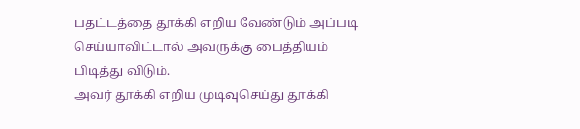பதட்டத்தை தூக்கி எறிய வேண்டும் அப்படி செய்யாவிட்டால் அவருக்கு பைத்தியம் பிடித்து விடும்.
அவர் தூக்கி எறிய முடிவுசெய்து தூக்கி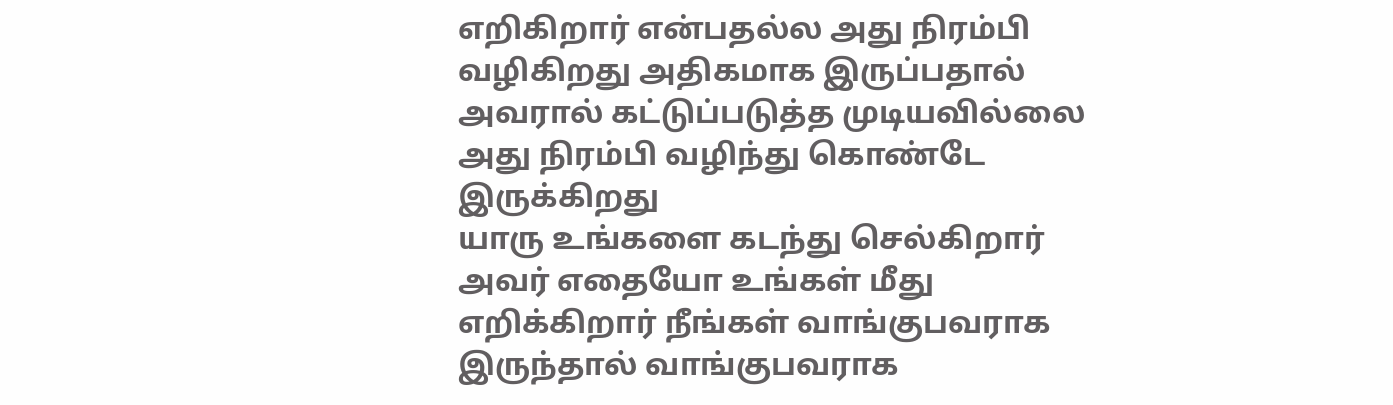எறிகிறார் என்பதல்ல அது நிரம்பி வழிகிறது அதிகமாக இருப்பதால் அவரால் கட்டுப்படுத்த முடியவில்லை அது நிரம்பி வழிந்து கொண்டே இருக்கிறது
யாரு உங்களை கடந்து செல்கிறார் அவர் எதையோ உங்கள் மீது எறிக்கிறார் நீங்கள் வாங்குபவராக இருந்தால் வாங்குபவராக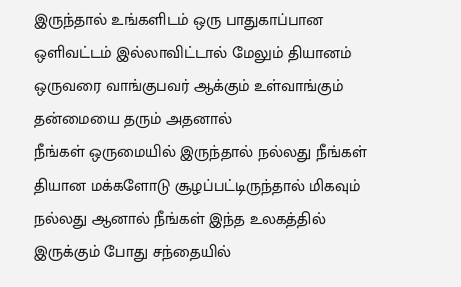இருந்தால் உங்களிடம் ஒரு பாதுகாப்பான ஒளிவட்டம் இல்லாவிட்டால் மேலும் தியானம் ஒருவரை வாங்குபவர் ஆக்கும் உள்வாங்கும் தன்மையை தரும் அதனால்
நீங்கள் ஒருமையில் இருந்தால் நல்லது நீங்கள் தியான மக்களோடு சூழப்பட்டிருந்தால் மிகவும் நல்லது ஆனால் நீங்கள் இந்த உலகத்தில் இருக்கும் போது சந்தையில்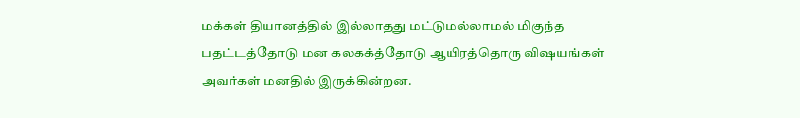மக்கள் தியானத்தில் இல்லாதது மட்டுமல்லாமல் மிகுந்த பதட்டத்தோடு மன கலகக்த்தோடு ஆயிரத்தொரு விஷயங்கள் அவர்கள் மனதில் இருக்கின்றன.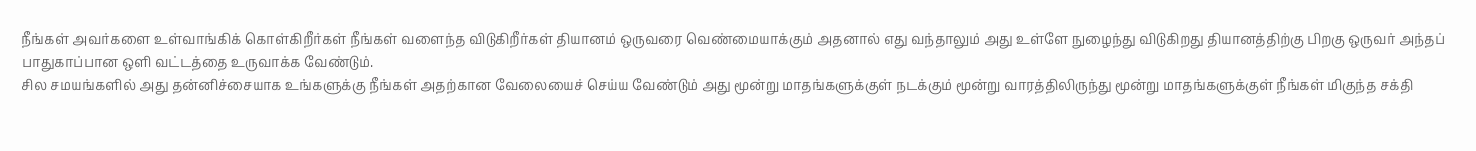நீங்கள் அவர்களை உள்வாங்கிக் கொள்கிறீர்கள் நீங்கள் வளைந்த விடுகிறீர்கள் தியானம் ஒருவரை வெண்மையாக்கும் அதனால் எது வந்தாலும் அது உள்ளே நுழைந்து விடுகிறது தியானத்திற்கு பிறகு ஒருவர் அந்தப் பாதுகாப்பான ஒளி வட்டத்தை உருவாக்க வேண்டும்.
சில சமயங்களில் அது தன்னிச்சையாக உங்களுக்கு நீங்கள் அதற்கான வேலையைச் செய்ய வேண்டும் அது மூன்று மாதங்களுக்குள் நடக்கும் மூன்று வாரத்திலிருந்து மூன்று மாதங்களுக்குள் நீங்கள் மிகுந்த சக்தி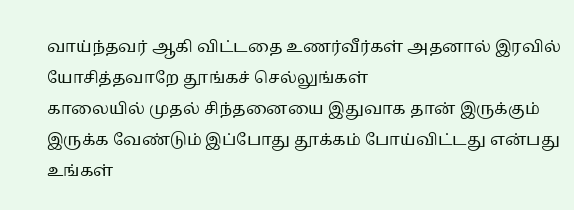வாய்ந்தவர் ஆகி விட்டதை உணர்வீர்கள் அதனால் இரவில் யோசித்தவாறே தூங்கச் செல்லுங்கள்
காலையில் முதல் சிந்தனையை இதுவாக தான் இருக்கும் இருக்க வேண்டும் இப்போது தூக்கம் போய்விட்டது என்பது உங்கள்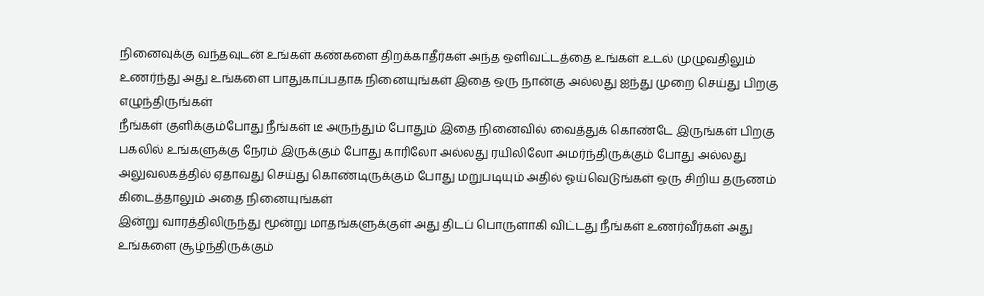நினைவுக்கு வந்தவுடன் உங்கள் கண்களை திறக்காதீர்கள் அந்த ஒளிவட்டத்தை உங்கள் உடல் முழுவதிலும் உணர்ந்து அது உங்களை பாதுகாப்பதாக நினையுங்கள் இதை ஒரு நான்கு அல்லது ஐந்து முறை செய்து பிறகு எழுந்திருங்கள்
நீங்கள் குளிக்கும்போது நீங்கள் டீ அருந்தும் போதும் இதை நினைவில் வைத்துக் கொண்டே இருங்கள் பிறகு பகலில் உங்களுக்கு நேரம் இருக்கும் போது காரிலோ அல்லது ரயிலிலோ அமர்ந்திருக்கும் போது அல்லது அலுவலகத்தில் ஏதாவது செய்து கொண்டிருக்கும் போது மறுபடியும் அதில் ஓய்வெடுங்கள் ஒரு சிறிய தருணம் கிடைத்தாலும் அதை நினையுங்கள்
இன்று வாரத்திலிருந்து மூன்று மாதங்களுக்குள் அது திடப் பொருளாகி விட்டது நீங்கள் உணர்வீர்கள் அது உங்களை சூழ்ந்திருக்கும்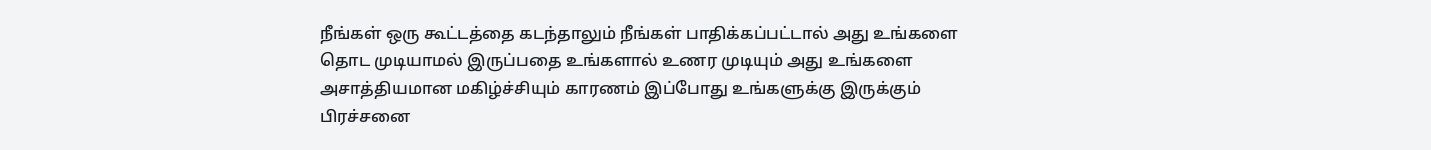நீங்கள் ஒரு கூட்டத்தை கடந்தாலும் நீங்கள் பாதிக்கப்பட்டால் அது உங்களை தொட முடியாமல் இருப்பதை உங்களால் உணர முடியும் அது உங்களை அசாத்தியமான மகிழ்ச்சியும் காரணம் இப்போது உங்களுக்கு இருக்கும் பிரச்சனை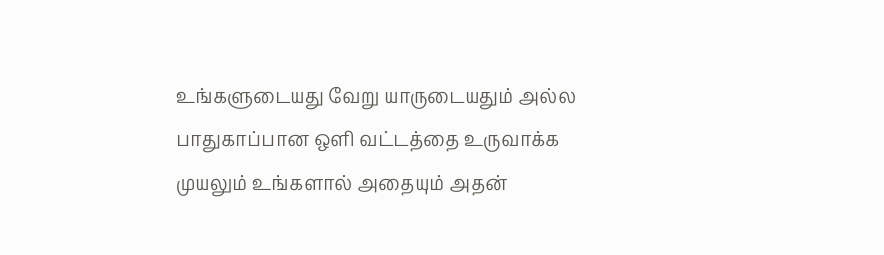உங்களுடையது வேறு யாருடையதும் அல்ல
பாதுகாப்பான ஒளி வட்டத்தை உருவாக்க முயலும் உங்களால் அதையும் அதன்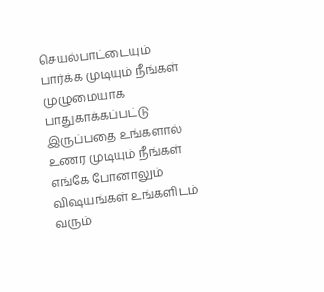செயல்பாட்டையும் பார்க்க முடியும் நீங்கள் முழுமையாக பாதுகாக்கப்பட்டு இருப்பதை உங்களால் உணர முடியும் நீங்கள் எங்கே போனாலும் விஷயங்கள் உங்களிடம் வரும்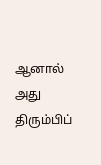ஆனால் அது திரும்பிப்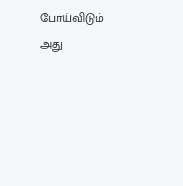போய்விடும் அது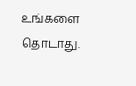உங்களை தொடாது.